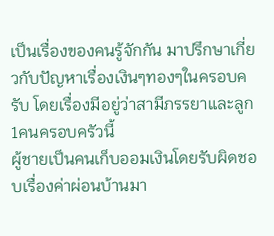เป็นเรื่องของคนรู้จักกัน มาปรึกษาเกี่ยวกับปัญหาเรื่องเงินๆทองๆในครอบครับ โดยเรื่องมีอยู่ว่าสามีภรรยาและลูก1คนครอบครัวนี้
ผู้ชายเป็นคนเก็บออมเงินโดยรับผิดชอบเรื่องค่าผ่อนบ้านมา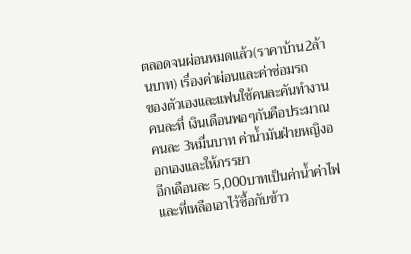ตลอดจนผ่อนหมดแล้ว(ราคาบ้าน2ล้านบาท) เรื่องค่าผ่อนและค่าซ่อมรถ
ของตัวเองและแฟนใช้คนละคันทำงานคนละที่ เงินเดือนพอๆกันคือประมาณคนละ 3หมื่นบาท ค่าน้ำมันฝ่ายหญิงออกเองและให้ภรรยา
อีกเดือนละ 5,000บาทเป็นค่าน้ำค่าไฟและที่เหลือเอาไว้ซื้อกับข้าว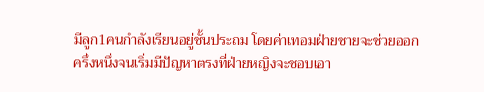มีลูก1คนกำลังเรียนอยู่ชั้นประถม โดยค่าเทอมฝ่ายชายจะช่วยออก
ครึ่งหนึ่งจนเริ่มมีปัญหาตรงที่ฝ่ายหญิงจะชอบเอา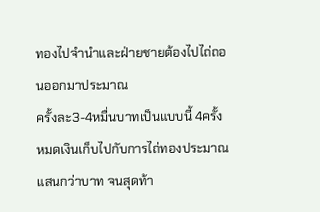ทองไปจำนำและฝ่ายชายต้องไปไถ่ถอนออกมาประมาณ
ครั้งละ3-4หมื่นบาทเป็นแบบนี้ 4ครั้ง หมดเงินเก็บไปกับการไถ่ทองประมาณ แสนกว่าบาท จนสุดท้า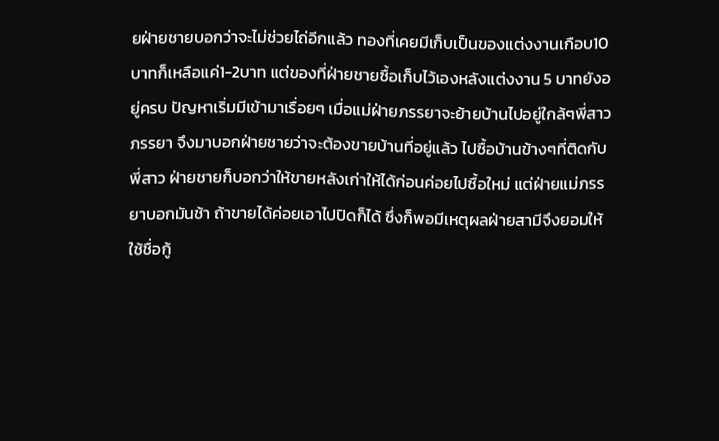ยฝ่ายชายบอกว่าจะไม่ช่วยไถ่อีกแล้ว ทองที่เคยมีเก็บเป็นของแต่งงานเกือบ10บาทก็เหลือแค่1-2บาท แต่ของที่ฝ่ายชายซื้อเก็บไว้เองหลังแต่งงาน 5 บาทยังอยู่ครบ ปัญหาเริ่มมีเข้ามาเรื่อยๆ เมื่อแม่ฝ่ายภรรยาจะย้ายบ้านไปอยู่ใกล้ๆพี่สาวภรรยา จึงมาบอกฝ่ายชายว่าจะต้องขายบ้านที่อยู่แล้ว ไปซื้อบ้านข้างๆที่ติดกับพี่สาว ฝ่ายชายก็บอกว่าให้ขายหลังเก่าให้ได้ก่อนค่อยไปซื้อใหม่ แต่ฝ่ายแม่ภรรยาบอกมันช้า ถ้าขายได้ค่อยเอาไปปิดก็ได้ ซึ่งก็พอมีเหตุผลฝ่ายสามีจึงยอมให้ใช้ชื่อกู้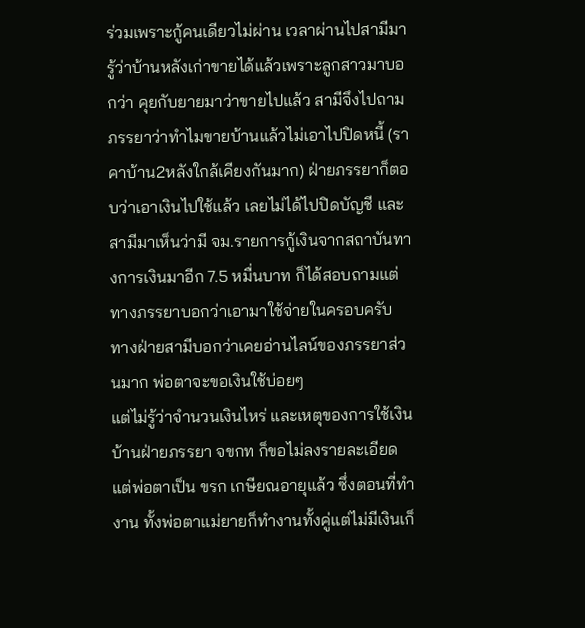ร่วมเพราะกู้คนเดียวไม่ผ่าน เวลาผ่านไปสามีมารู้ว่าบ้านหลังเก่าขายได้แล้วเพราะลูกสาวมาบอกว่า คุยกับยายมาว่าขายไปแล้ว สามีจึงไปถามภรรยาว่าทำไมขายบ้านแล้วไม่เอาไปปิดหนี้ (ราคาบ้าน2หลังใกล้เคียงกันมาก) ฝ่ายภรรยาก็ตอบว่าเอาเงินไปใช้แล้ว เลยไม่ได้ไปปิดบัญชี และสามีมาเห็นว่ามี จม.รายการกู้เงินจากสถาบันทางการเงินมาอีก 7.5 หมื่นบาท ก็ได้สอบถามแต่ทางภรรยาบอกว่าเอามาใช้จ่ายในครอบครับ ทางฝ่ายสามีบอกว่าเคยอ่านไลน์ของภรรยาส่วนมาก พ่อตาจะขอเงินใช้บ่อยๆ
แต่ไม่รู้ว่าจำนวนเงินไหร่ และเหตุของการใช้เงินบ้านฝ่ายภรรยา จขกท ก็ขอไม่ลงรายละเอียด แต่พ่อตาเป็น ขรก เกษียณอายุแล้ว ซึ่งตอนที่ทำงาน ทั้งพ่อตาแม่ยายก็ทำงานทั้งคู่แต่ไม่มีเงินเก็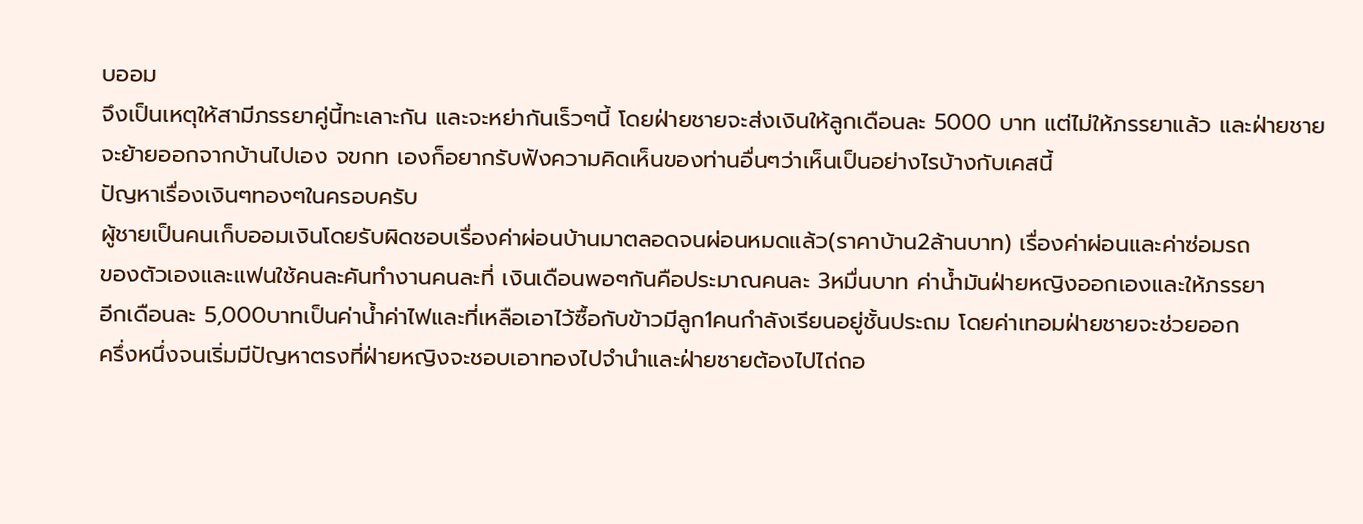บออม
จึงเป็นเหตุให้สามีภรรยาคู่นี้ทะเลาะกัน และจะหย่ากันเร็วๆนี้ โดยฝ่ายชายจะส่งเงินให้ลูกเดือนละ 5000 บาท แต่ไม่ให้ภรรยาแล้ว และฝ่ายชายจะย้ายออกจากบ้านไปเอง จขกท เองก็อยากรับฟังความคิดเห็นของท่านอื่นๆว่าเห็นเป็นอย่างไรบ้างกับเคสนี้
ปัญหาเรื่องเงินๆทองๆในครอบครับ
ผู้ชายเป็นคนเก็บออมเงินโดยรับผิดชอบเรื่องค่าผ่อนบ้านมาตลอดจนผ่อนหมดแล้ว(ราคาบ้าน2ล้านบาท) เรื่องค่าผ่อนและค่าซ่อมรถ
ของตัวเองและแฟนใช้คนละคันทำงานคนละที่ เงินเดือนพอๆกันคือประมาณคนละ 3หมื่นบาท ค่าน้ำมันฝ่ายหญิงออกเองและให้ภรรยา
อีกเดือนละ 5,000บาทเป็นค่าน้ำค่าไฟและที่เหลือเอาไว้ซื้อกับข้าวมีลูก1คนกำลังเรียนอยู่ชั้นประถม โดยค่าเทอมฝ่ายชายจะช่วยออก
ครึ่งหนึ่งจนเริ่มมีปัญหาตรงที่ฝ่ายหญิงจะชอบเอาทองไปจำนำและฝ่ายชายต้องไปไถ่ถอ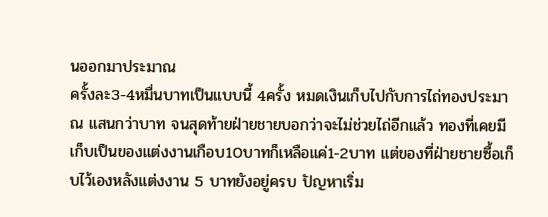นออกมาประมาณ
ครั้งละ3-4หมื่นบาทเป็นแบบนี้ 4ครั้ง หมดเงินเก็บไปกับการไถ่ทองประมาณ แสนกว่าบาท จนสุดท้ายฝ่ายชายบอกว่าจะไม่ช่วยไถ่อีกแล้ว ทองที่เคยมีเก็บเป็นของแต่งงานเกือบ10บาทก็เหลือแค่1-2บาท แต่ของที่ฝ่ายชายซื้อเก็บไว้เองหลังแต่งงาน 5 บาทยังอยู่ครบ ปัญหาเริ่ม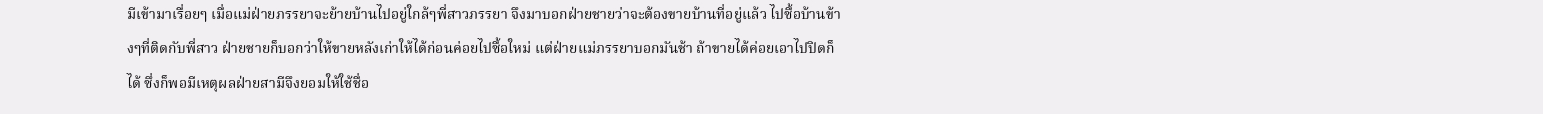มีเข้ามาเรื่อยๆ เมื่อแม่ฝ่ายภรรยาจะย้ายบ้านไปอยู่ใกล้ๆพี่สาวภรรยา จึงมาบอกฝ่ายชายว่าจะต้องขายบ้านที่อยู่แล้ว ไปซื้อบ้านข้างๆที่ติดกับพี่สาว ฝ่ายชายก็บอกว่าให้ขายหลังเก่าให้ได้ก่อนค่อยไปซื้อใหม่ แต่ฝ่ายแม่ภรรยาบอกมันช้า ถ้าขายได้ค่อยเอาไปปิดก็ได้ ซึ่งก็พอมีเหตุผลฝ่ายสามีจึงยอมให้ใช้ชื่อ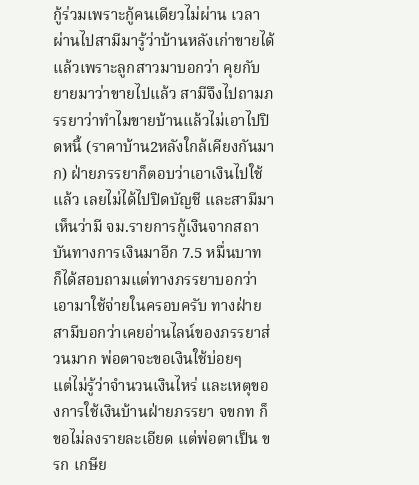กู้ร่วมเพราะกู้คนเดียวไม่ผ่าน เวลาผ่านไปสามีมารู้ว่าบ้านหลังเก่าขายได้แล้วเพราะลูกสาวมาบอกว่า คุยกับยายมาว่าขายไปแล้ว สามีจึงไปถามภรรยาว่าทำไมขายบ้านแล้วไม่เอาไปปิดหนี้ (ราคาบ้าน2หลังใกล้เคียงกันมาก) ฝ่ายภรรยาก็ตอบว่าเอาเงินไปใช้แล้ว เลยไม่ได้ไปปิดบัญชี และสามีมาเห็นว่ามี จม.รายการกู้เงินจากสถาบันทางการเงินมาอีก 7.5 หมื่นบาท ก็ได้สอบถามแต่ทางภรรยาบอกว่าเอามาใช้จ่ายในครอบครับ ทางฝ่ายสามีบอกว่าเคยอ่านไลน์ของภรรยาส่วนมาก พ่อตาจะขอเงินใช้บ่อยๆ
แต่ไม่รู้ว่าจำนวนเงินไหร่ และเหตุของการใช้เงินบ้านฝ่ายภรรยา จขกท ก็ขอไม่ลงรายละเอียด แต่พ่อตาเป็น ขรก เกษีย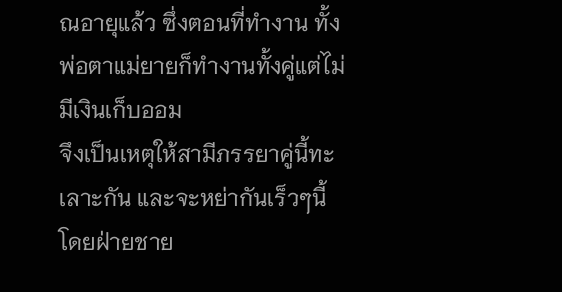ณอายุแล้ว ซึ่งตอนที่ทำงาน ทั้งพ่อตาแม่ยายก็ทำงานทั้งคู่แต่ไม่มีเงินเก็บออม
จึงเป็นเหตุให้สามีภรรยาคู่นี้ทะเลาะกัน และจะหย่ากันเร็วๆนี้ โดยฝ่ายชาย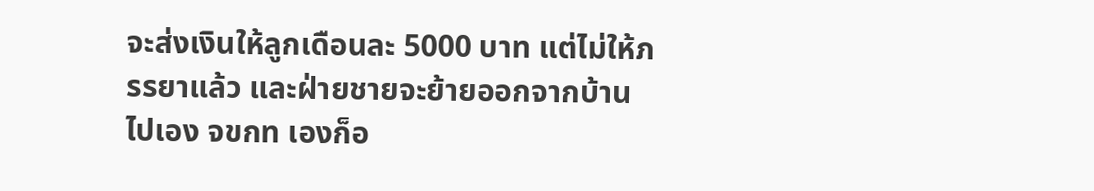จะส่งเงินให้ลูกเดือนละ 5000 บาท แต่ไม่ให้ภรรยาแล้ว และฝ่ายชายจะย้ายออกจากบ้านไปเอง จขกท เองก็อ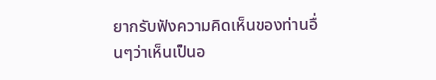ยากรับฟังความคิดเห็นของท่านอื่นๆว่าเห็นเป็นอ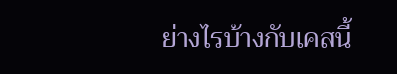ย่างไรบ้างกับเคสนี้